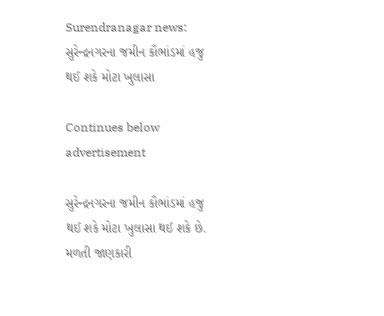Surendranagar news: સુરેન્દ્રનગરના જમીન કૌભાંડમાં હજુ થઈ શકે મોટા ખુલાસા

Continues below advertisement

સુરેન્દ્રનગરના જમીન કૌભાંડમાં હજુ થઈ શકે મોટા ખુલાસા થઈ શકે છે. મળતી જાણકારી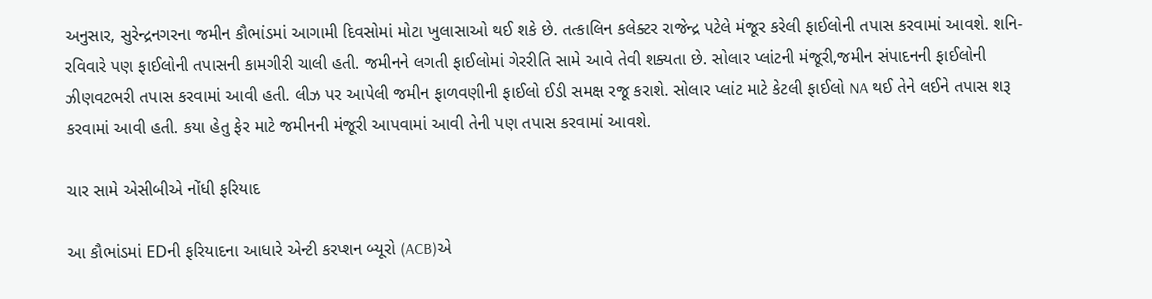અનુસાર, સુરેન્દ્રનગરના જમીન કૌભાંડમાં આગામી દિવસોમાં મોટા ખુલાસાઓ થઈ શકે છે. તત્કાલિન કલેક્ટર રાજેન્દ્ર પટેલે મંજૂર કરેલી ફાઈલોની તપાસ કરવામાં આવશે. શનિ-રવિવારે પણ ફાઈલોની તપાસની કામગીરી ચાલી હતી. જમીનને લગતી ફાઈલોમાં ગેરરીતિ સામે આવે તેવી શક્યતા છે. સોલાર પ્લાંટની મંજૂરી,જમીન સંપાદનની ફાઈલોની ઝીણવટભરી તપાસ કરવામાં આવી હતી. લીઝ પર આપેલી જમીન ફાળવણીની ફાઈલો ઈડી સમક્ષ રજૂ કરાશે. સોલાર પ્લાંટ માટે કેટલી ફાઈલો NA થઈ તેને લઈને તપાસ શરૂ કરવામાં આવી હતી. કયા હેતુ ફેર માટે જમીનની મંજૂરી આપવામાં આવી તેની પણ તપાસ કરવામાં આવશે.

ચાર સામે એસીબીએ નોંધી ફરિયાદ

આ કૌભાંડમાં EDની ફરિયાદના આધારે એન્ટી કરપ્શન બ્યૂરો (ACB)એ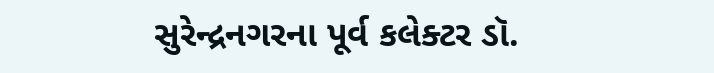સુરેન્દ્રનગરના પૂર્વ કલેક્ટર ડૉ.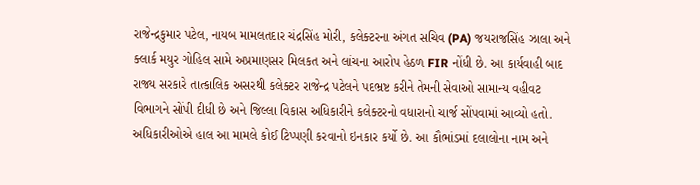રાજેન્દ્રકુમાર પટેલ, નાયબ મામલતદાર ચંદ્રસિંહ મોરી, કલેક્ટરના અંગત સચિવ (PA) જયરાજસિંહ ઝાલા અને ક્લાર્ક મયુર ગોહિલ સામે અપ્રમાણસર મિલકત અને લાંચના આરોપ હેઠળ FIR નોંધી છે. આ કાર્યવાહી બાદ રાજ્ય સરકારે તાત્કાલિક અસરથી કલેક્ટર રાજેન્દ્ર પટેલને પદભ્રષ્ટ કરીને તેમની સેવાઓ સામાન્ય વહીવટ વિભાગને સોંપી દીધી છે અને જિલ્લા વિકાસ અધિકારીને કલેક્ટરનો વધારાનો ચાર્જ સોંપવામાં આવ્યો હતો. અધિકારીઓએ હાલ આ મામલે કોઈ ટિપ્પણી કરવાનો ઇનકાર કર્યો છે. આ કૌભાંડમાં દલાલોના નામ અને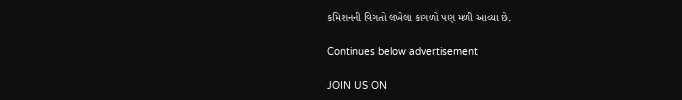કમિશનની વિગતો લખેલા કાગળો પણ મળી આવ્યા છે.

Continues below advertisement

JOIN US ON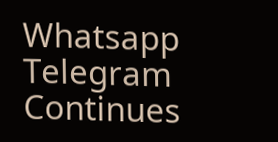Whatsapp
Telegram
Continues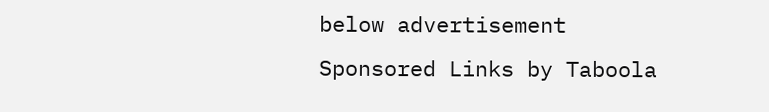below advertisement
Sponsored Links by Taboola